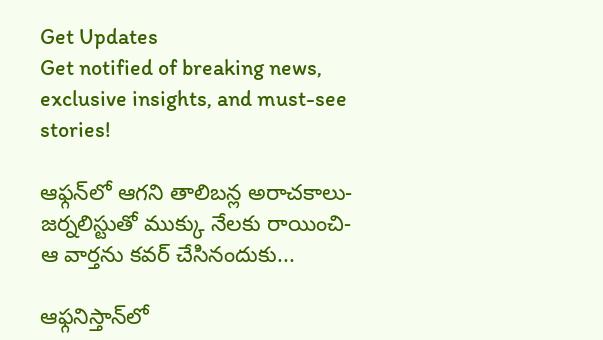Get Updates
Get notified of breaking news, exclusive insights, and must-see stories!

ఆఫ్గన్‌లో ఆగని తాలిబన్ల అరాచకాలు-జర్నలిస్టుతో ముక్కు నేలకు రాయించి-ఆ వార్తను కవర్ చేసినందుకు...

ఆఫ్గనిస్తాన్‌లో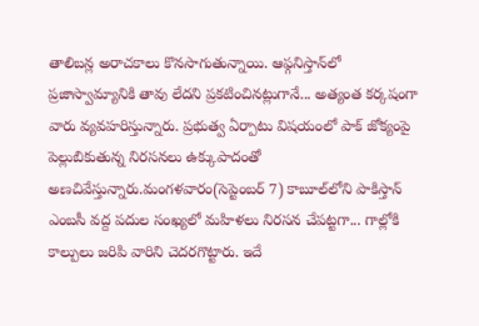తాలిబన్ల అరాచకాలు కొనసాగుతున్నాయి. ఆఫ్గనిస్తాన్‌లో ప్రజాస్వామ్యానికి తావు లేదని ప్రకటించినట్లుగానే... అత్యంత కర్కషంగా వారు వ్యవహరిస్తున్నారు. ప్రభుత్వ ఏర్పాటు విషయంలో పాక్ జోక్యంపై పెల్లుబికుతున్న నిరసనలు ఉక్కుపాదంతో అణచివేస్తున్నారు.మంగళవారం(సెప్టెంబర్ 7) కాబూల్‌లోని పాకిస్తాన్ ఎంబసీ వద్ద పదుల సంఖ్యలో మహిళలు నిరసన చేపట్టగా... గాల్లోకి కాల్పులు జరిపి వారిని చెదరగొట్టారు. ఇదే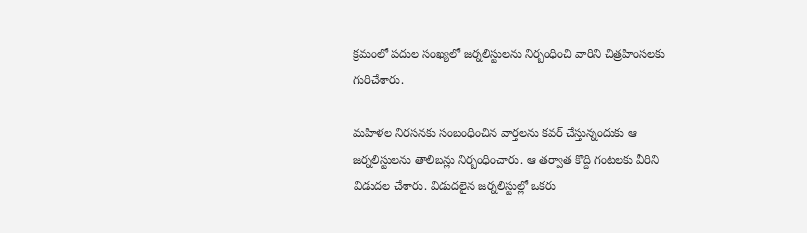క్రమంలో పదుల సంఖ్యలో జర్నలిస్టులను నిర్బంధించి వారిని చిత్రహింసలకు గురిచేశారు.

మహిళల నిరసనకు సంబంధించిన వార్తలను కవర్ చేస్తున్నందుకు ఆ జర్నలిస్టులను తాలిబన్లు నిర్బంధించారు. ఆ తర్వాత కొద్ది గంటలకు వీరిని విడుదల చేశారు. విడుదలైన జర్నలిస్టుల్లో ఒకరు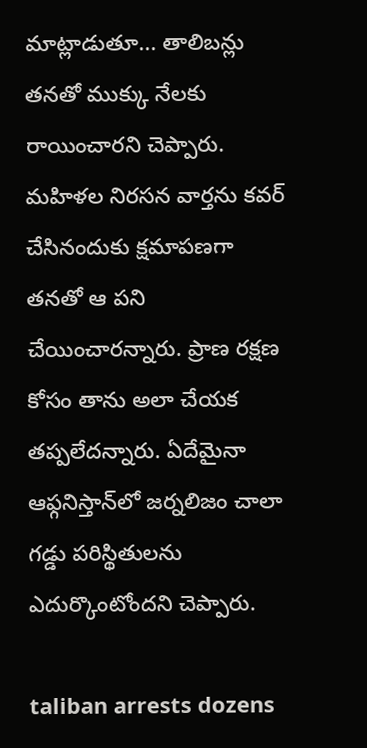మాట్లాడుతూ... తాలిబన్లు తనతో ముక్కు నేలకు రాయించారని చెప్పారు. మహిళల నిరసన వార్తను కవర్ చేసినందుకు క్షమాపణగా తనతో ఆ పని చేయించారన్నారు. ప్రాణ రక్షణ కోసం తాను అలా చేయక తప్పలేదన్నారు. ఏదేమైనా ఆఫ్గనిస్తాన్‌లో జర్నలిజం చాలా గడ్డు పరిస్థితులను ఎదుర్కొంటోందని చెప్పారు.

taliban arrests dozens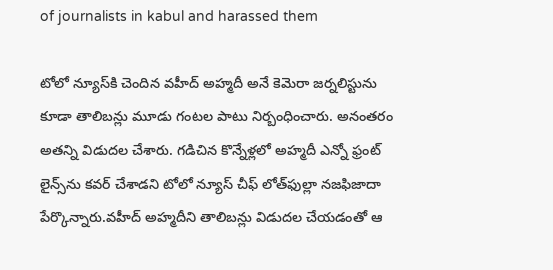of journalists in kabul and harassed them

టోలో న్యూస్‌కి చెందిన వహీద్ అహ్మదీ అనే కెమెరా జర్నలిస్టును కూడా తాలిబన్లు మూడు గంటల పాటు నిర్బంధించారు. అనంతరం అతన్ని విడుదల చేశారు. గడిచిన కొన్నేళ్లలో అహ్మదీ ఎన్నో ఫ్రంట్ లైన్స్‌ను కవర్ చేశాడని టోలో న్యూస్ చీఫ్ లోత్‌ఫుల్లా నజఫిజాదా పేర్కొన్నారు.వహీద్ అహ్మదీని తాలిబన్లు విడుదల చేయడంతో ఆ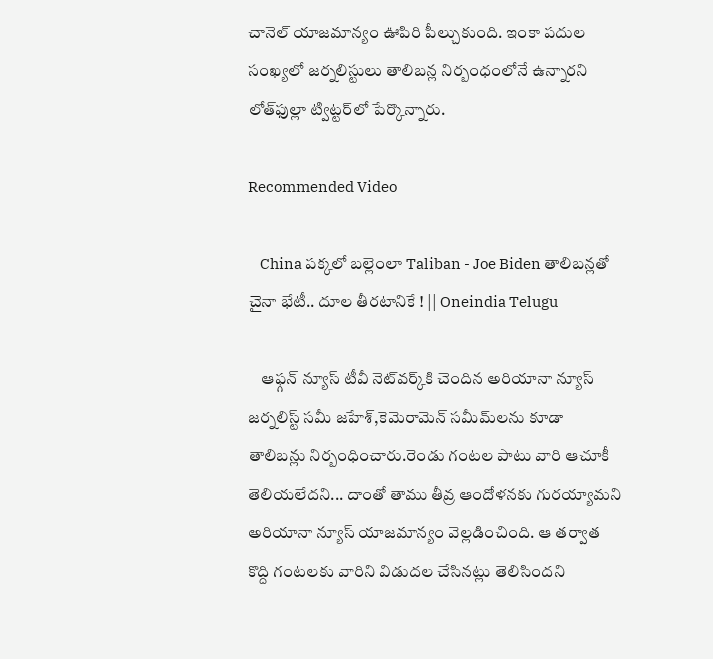చానెల్ యాజమాన్యం ఊపిరి పీల్చుకుంది. ఇంకా పదుల సంఖ్యలో జర్నలిస్టులు తాలిబన్ల నిర్బంధంలోనే ఉన్నారని లోత్‌ఫుల్లా ట్విట్టర్‌లో పేర్కొన్నారు.

Recommended Video

    China పక్కలో బల్లెంలా Taliban - Joe Biden తాలిబన్లతో చైనా భేటీ.. దూల తీరటానికే ! || Oneindia Telugu

    ఆఫ్గన్ న్యూస్ టీవీ నెట్‌వర్క్‌కి చెందిన అరియానా న్యూస్ జర్నలిస్ట్ సమీ జహేశ్‌,కెమెరామెన్ సమీమ్‌లను కూడా తాలిబన్లు నిర్బంధించారు.రెండు గంటల పాటు వారి ఆచూకీ తెలియలేదని... దాంతో తాము తీవ్ర ఆందోళనకు గురయ్యామని అరియానా న్యూస్ యాజమాన్యం వెల్లడించింది. ఆ తర్వాత కొద్ది గంటలకు వారిని విడుదల చేసినట్లు తెలిసిందని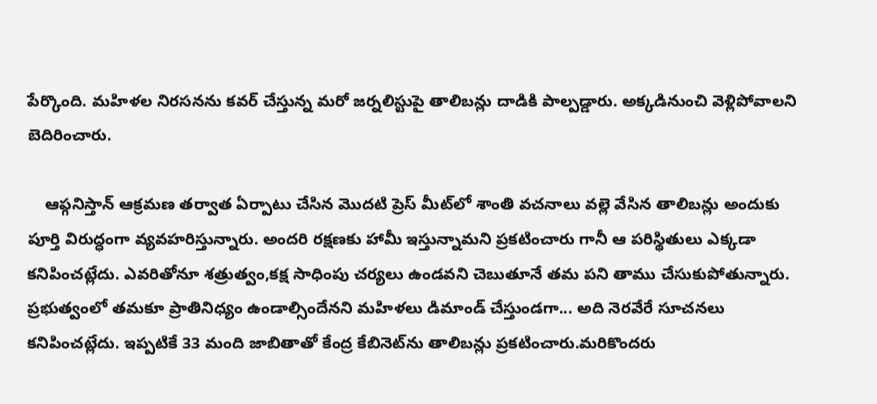పేర్కొంది. మహిళల నిరసనను కవర్ చేస్తున్న మరో జర్నలిస్టుపై తాలిబన్లు దాడికి పాల్పడ్డారు. అక్కడినుంచి వెళ్లిపోవాలని బెదిరించారు.

    ఆఫ్గనిస్తాన్ ఆక్రమణ తర్వాత ఏర్పాటు చేసిన మొదటి ప్రెస్ మీట్‌లో శాంతి వచనాలు వల్లె వేసిన తాలిబన్లు అందుకు పూర్తి విరుద్ధంగా వ్యవహరిస్తున్నారు. అందరి రక్షణకు హామీ ఇస్తున్నామని ప్రకటించారు గానీ ఆ పరిస్థితులు ఎక్కడా కనిపించట్లేదు. ఎవరితోనూ శత్రుత్వం,కక్ష సాధింపు చర్యలు ఉండవని చెబుతూనే తమ పని తాము చేసుకుపోతున్నారు. ప్రభుత్వంలో తమకూ ప్రాతినిధ్యం ఉండాల్సిందేనని మహిళలు డిమాండ్ చేస్తుండగా... అది నెరవేరే సూచనలు కనిపించట్లేదు. ఇప్పటికే 33 మంది జాబితాతో కేంద్ర కేబినెట్‌ను తాలిబన్లు ప్రకటించారు.మరికొందరు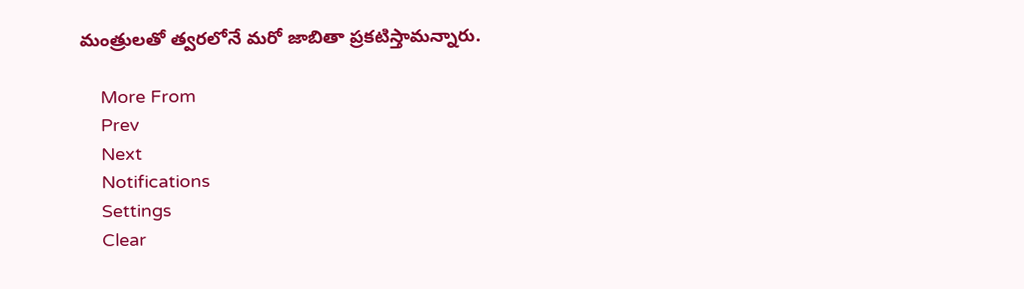మంత్రులతో త్వరలోనే మరో జాబితా ప్రకటిస్తామన్నారు.

    More From
    Prev
    Next
    Notifications
    Settings
    Clear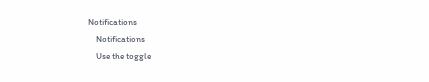Notifications
    Notifications
    Use the toggle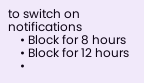to switch on notifications
    • Block for 8 hours
    • Block for 12 hours
    •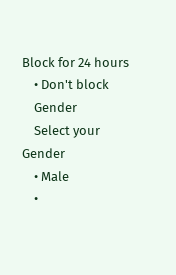Block for 24 hours
    • Don't block
    Gender
    Select your Gender
    • Male
    •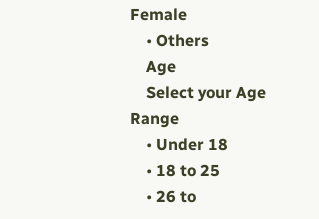Female
    • Others
    Age
    Select your Age Range
    • Under 18
    • 18 to 25
    • 26 to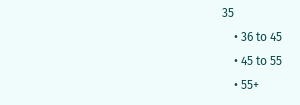35
    • 36 to 45
    • 45 to 55
    • 55+